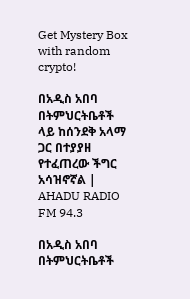Get Mystery Box with random crypto!

በአዲስ አበባ በትምህርትቤቶች ላይ ከሰንደቅ አላማ ጋር በተያያዘ የተፈጠረው ችግር አሳዝኖኛል | AHADU RADIO FM 94.3

በአዲስ አበባ በትምህርትቤቶች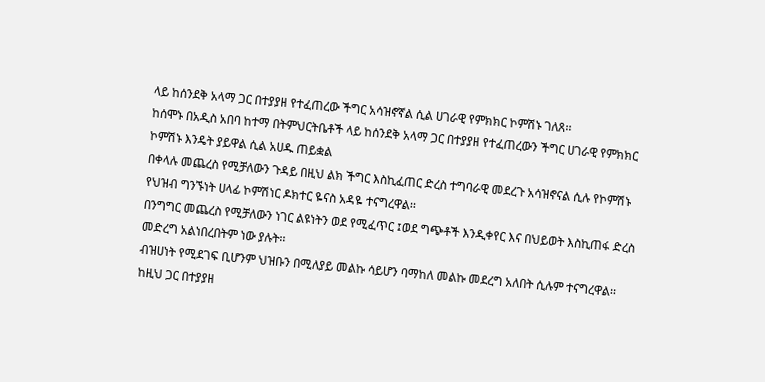ላይ ከሰንደቅ አላማ ጋር በተያያዘ የተፈጠረው ችግር አሳዝኖኛል ሲል ሀገራዊ የምክክር ኮምሽኑ ገለጸ፡፡
ከሰሞኑ በአዲስ አበባ ከተማ በትምህርትቤቶች ላይ ከሰንደቅ አላማ ጋር በተያያዘ የተፈጠረውን ችግር ሀገራዊ የምክክር ኮምሽኑ እንዴት ያይዋል ሲል አሀዱ ጠይቋል
በቀላሉ መጨረስ የሚቻለውን ጉዳይ በዚህ ልክ ችግር እስኪፈጠር ድረስ ተግባራዊ መደረጉ አሳዝኖናል ሲሉ የኮምሽኑ የህዝብ ግንኙነት ሀላፊ ኮምሽነር ዶክተር ዬናስ አዳዬ ተናግረዋል፡፡
በንግግር መጨረስ የሚቻለውን ነገር ልዩነትን ወደ የሚፈጥር ፤ወደ ግጭቶች እንዲቀየር እና በህይወት እስኪጠፋ ድረስ መድረግ አልነበረበትም ነው ያሉት፡፡
ብዝሀነት የሚደገፍ ቢሆንም ህዝቡን በሚለያይ መልኩ ሳይሆን ባማከለ መልኩ መደረግ አለበት ሲሉም ተናግረዋል፡፡
ከዚህ ጋር በተያያዘ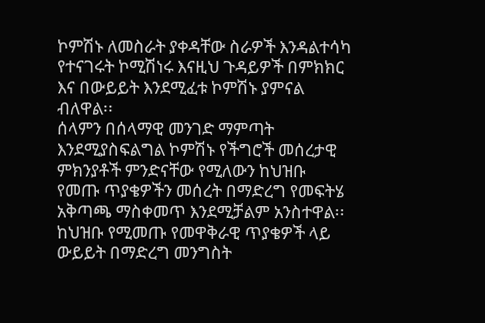ኮምሽኑ ለመስራት ያቀዳቸው ስራዎች እንዳልተሳካ የተናገሩት ኮሚሽነሩ እናዚህ ጉዳይዎች በምክክር እና በውይይት እንደሚፈቱ ኮምሽኑ ያምናል ብለዋል፡፡
ሰላምን በሰላማዊ መንገድ ማምጣት እንደሚያስፍልግል ኮምሽኑ የችግሮች መሰረታዊ ምክንያቶች ምንድናቸው የሚለውን ከህዝቡ የመጡ ጥያቄዎችን መሰረት በማድረግ የመፍትሄ አቅጣጫ ማስቀመጥ እንደሚቻልም አንስተዋል፡፡
ከህዝቡ የሚመጡ የመዋቅራዊ ጥያቄዎች ላይ ውይይት በማድረግ መንግስት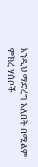እንዲህ ማድረግ አለበት በሚልም ምክረ ሃሰቦች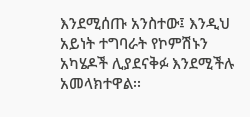እንደሚሰጡ አንስተው፤ እንዲህ አይነት ተግባራት የኮምሽኑን አካሄዶች ሊያደናቅፉ እንደሚችሉ አመላክተዋል፡፡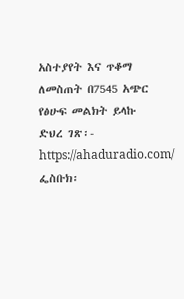አስተያየት እና ጥቆማ ለመስጠት በ7545 አጭር የፅሁፍ መልክት ይላኩ
ድህረ ገጽ፡- https://ahaduradio.com/
ፌስቡክ፡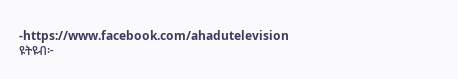-https://www.facebook.com/ahadutelevision
ዩትዩብ፦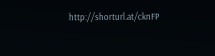http://shorturl.at/cknFP